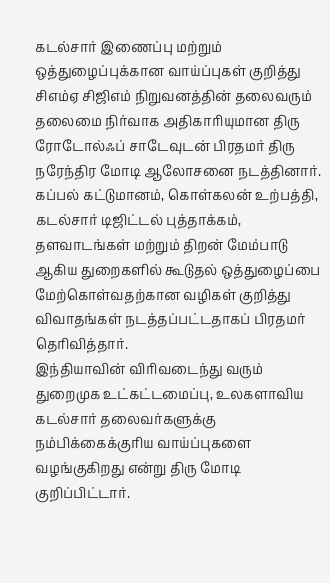கடல்சார் இணைப்பு மற்றும் ஒத்துழைப்புக்கான வாய்ப்புகள் குறித்து சிஎம்ஏ சிஜிஎம் நிறுவனத்தின் தலைவரும் தலைமை நிர்வாக அதிகாரியுமான திரு ரோடோல்ஃப் சாடேவுடன் பிரதமர் திரு நரேந்திர மோடி ஆலோசனை நடத்தினார்.
கப்பல் கட்டுமானம், கொள்கலன் உற்பத்தி, கடல்சார் டிஜிட்டல் புத்தாக்கம், தளவாடங்கள் மற்றும் திறன் மேம்பாடு ஆகிய துறைகளில் கூடுதல் ஒத்துழைப்பை மேற்கொள்வதற்கான வழிகள் குறித்து விவாதங்கள் நடத்தப்பட்டதாகப் பிரதமர் தெரிவித்தார்.
இந்தியாவின் விரிவடைந்து வரும் துறைமுக உட்கட்டமைப்பு, உலகளாவிய கடல்சார் தலைவர்களுக்கு நம்பிக்கைக்குரிய வாய்ப்புகளை வழங்குகிறது என்று திரு மோடி குறிப்பிட்டார்.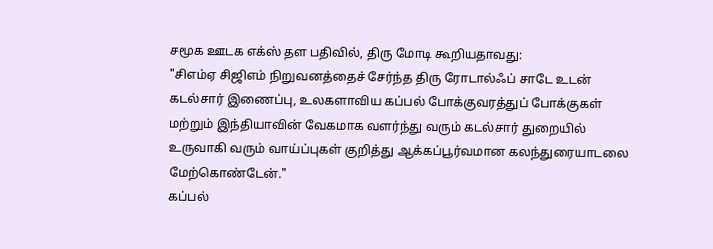சமூக ஊடக எக்ஸ் தள பதிவில், திரு மோடி கூறியதாவது:
"சிஎம்ஏ சிஜிஎம் நிறுவனத்தைச் சேர்ந்த திரு ரோடால்ஃப் சாடே உடன் கடல்சார் இணைப்பு, உலகளாவிய கப்பல் போக்குவரத்துப் போக்குகள் மற்றும் இந்தியாவின் வேகமாக வளர்ந்து வரும் கடல்சார் துறையில் உருவாகி வரும் வாய்ப்புகள் குறித்து ஆக்கப்பூர்வமான கலந்துரையாடலை மேற்கொண்டேன்."
கப்பல்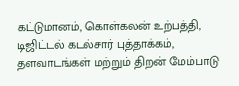கட்டுமானம், கொள்கலன் உற்பத்தி, டிஜிட்டல் கடல்சார் புத்தாக்கம், தளவாடங்கள் மற்றும் திறன் மேம்பாடு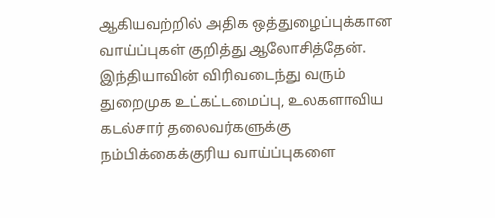ஆகியவற்றில் அதிக ஒத்துழைப்புக்கான வாய்ப்புகள் குறித்து ஆலோசித்தேன்.
இந்தியாவின் விரிவடைந்து வரும் துறைமுக உட்கட்டமைப்பு, உலகளாவிய கடல்சார் தலைவர்களுக்கு நம்பிக்கைக்குரிய வாய்ப்புகளை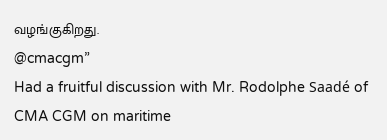வழங்குகிறது.
@cmacgm”
Had a fruitful discussion with Mr. Rodolphe Saadé of CMA CGM on maritime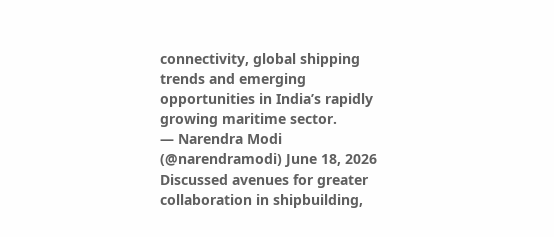connectivity, global shipping trends and emerging opportunities in India’s rapidly growing maritime sector.
— Narendra Modi (@narendramodi) June 18, 2026
Discussed avenues for greater collaboration in shipbuilding,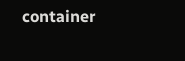container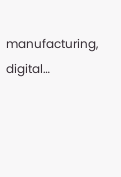manufacturing, digital…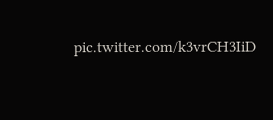pic.twitter.com/k3vrCH3IiD